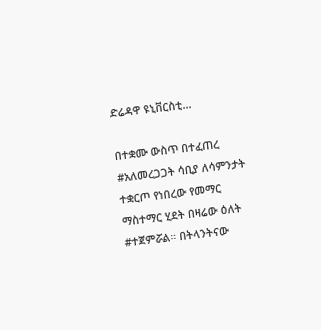ድሬዳዋ ዩኒቨርስቲ...

በተቋሙ ውስጥ በተፈጠረ #አለመረጋጋት ሳቢያ ለሳምንታት ተቋርጦ የነበረው የመማር ማስተማር ሂደት በዛሬው ዕለት #ተጀምሯል። በትላንትናው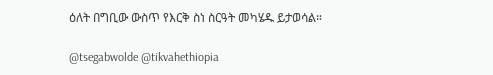ዕለት በግቢው ውስጥ የእርቅ ስነ ስርዓት መካሄዱ ይታወሳል።

@tsegabwolde @tikvahethiopia